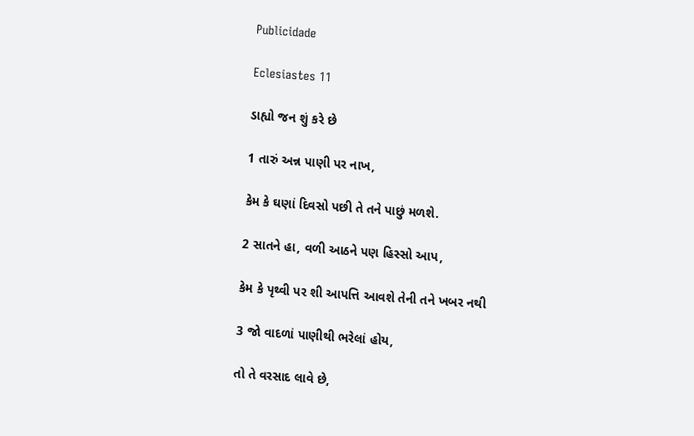Publicidade

Eclesiastes 11

ડાહ્યો જન શું કરે છે

1 તારું અન્ન પાણી પર નાખ,

કેમ કે ઘણાં દિવસો પછી તે તને પાછું મળશે.

2 સાતને હા, વળી આઠને પણ હિસ્સો આપ,

કેમ કે પૃથ્વી પર શી આપત્તિ આવશે તેની તને ખબર નથી

3 જો વાદળાં પાણીથી ભરેલાં હોય,

તો તે વરસાદ લાવે છે,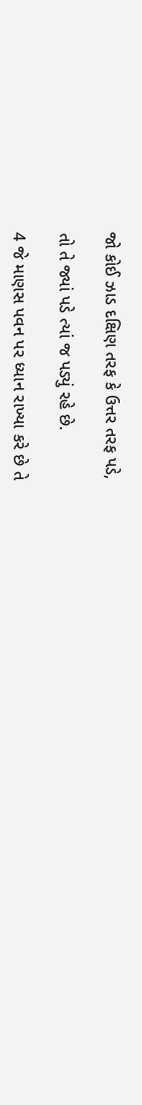જો કોઈ ઝાડ દક્ષિણ તરફ કે ઉત્તર તરફ પડે,

તો તે જ્યાં પડે ત્યાં જ પડ્યું રહે છે.

4 જે માણસ પવન પર ધ્યાન રાખ્યા કરે છે તે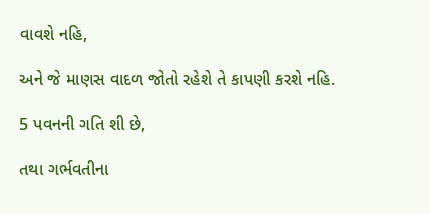વાવશે નહિ,

અને જે માણસ વાદળ જોતો રહેશે તે કાપણી કરશે નહિ.

5 પવનની ગતિ શી છે,

તથા ગર્ભવતીના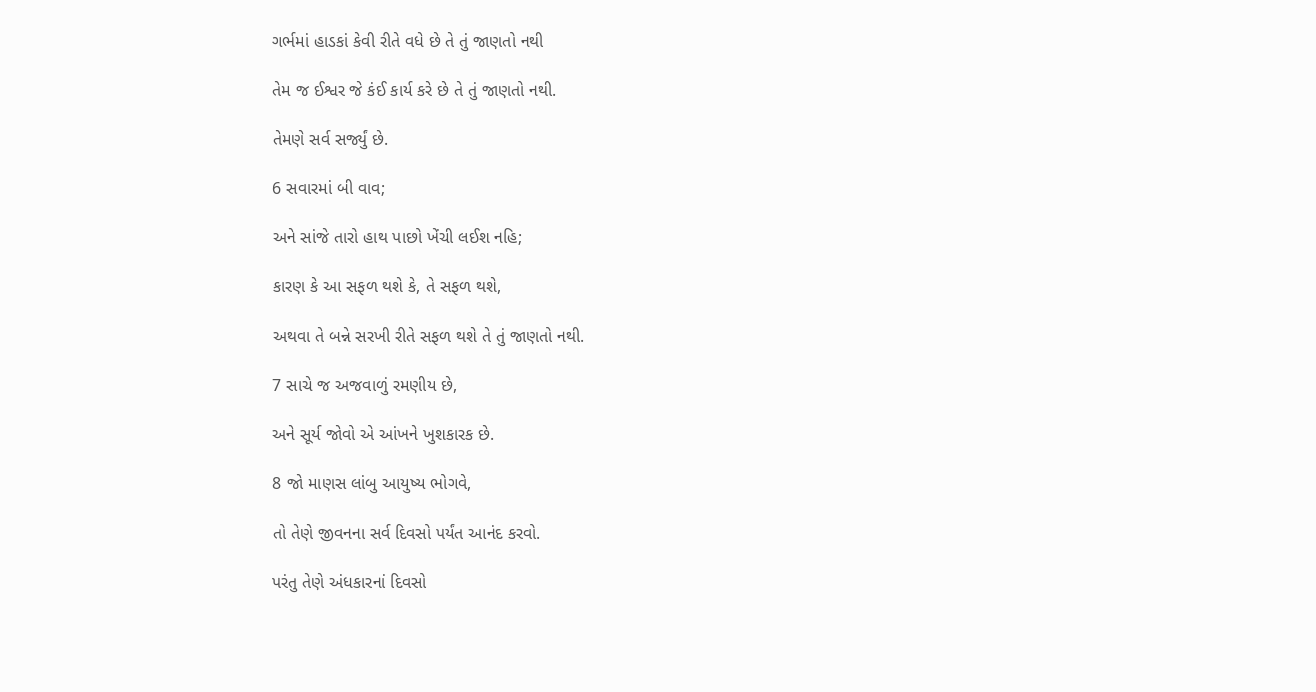ગર્ભમાં હાડકાં કેવી રીતે વધે છે તે તું જાણતો નથી

તેમ જ ઈશ્વર જે કંઈ કાર્ય કરે છે તે તું જાણતો નથી.

તેમણે સર્વ સર્જ્યું છે.

6 સવારમાં બી વાવ;

અને સાંજે તારો હાથ પાછો ખેંચી લઈશ નહિ;

કારણ કે આ સફળ થશે કે, તે સફળ થશે,

અથવા તે બન્ને સરખી રીતે સફળ થશે તે તું જાણતો નથી.

7 સાચે જ અજવાળું રમણીય છે,

અને સૂર્ય જોવો એ આંખને ખુશકારક છે.

8 જો માણસ લાંબુ આયુષ્ય ભોગવે,

તો તેણે જીવનના સર્વ દિવસો પર્યંત આનંદ કરવો.

પરંતુ તેણે અંધકારનાં દિવસો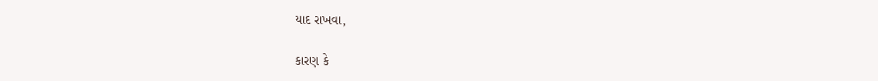યાદ રાખવા,

કારણ કે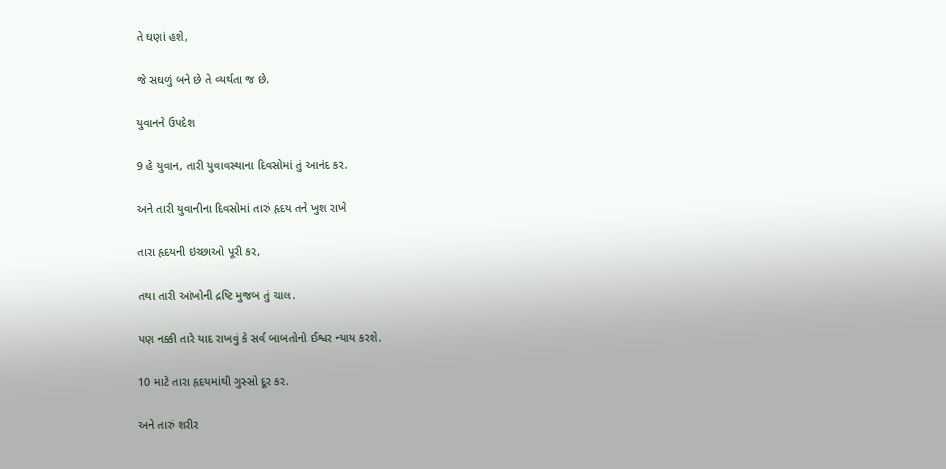તે ઘણાં હશે,

જે સઘળું બને છે તે વ્યર્થતા જ છે.

યુવાનને ઉપદેશ

9 હે યુવાન, તારી યુવાવસ્થાના દિવસોમાં તું આનંદ કર.

અને તારી યુવાનીના દિવસોમાં તારું હૃદય તને ખુશ રાખે

તારા હૃદયની ઇચ્છાઓ પૂરી કર,

તથા તારી આંખોની દ્રષ્ટિ મુજબ તું ચાલ.

પણ નક્કી તારે યાદ રાખવું કે સર્વ બાબતોનો ઈશ્વર ન્યાય કરશે.

10 માટે તારા હૃદયમાંથી ગુસ્સો દૂર કર.

અને તારું શરીર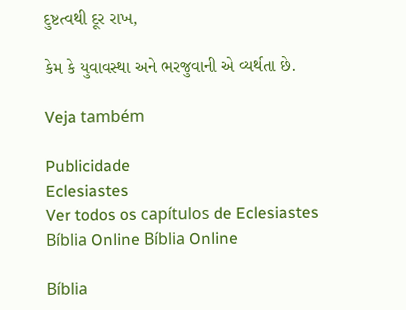દુષ્ટત્વથી દૂર રાખ,

કેમ કે યુવાવસ્થા અને ભરજુવાની એ વ્યર્થતા છે.

Veja também

Publicidade
Eclesiastes
Ver todos os capítulos de Eclesiastes
Bíblia Online Bíblia Online

Bíblia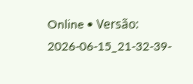Online • Versão: 2026-06-15_21-32-39-